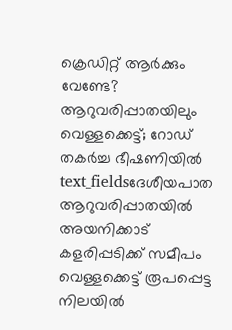ക്രെഡിറ്റ് ആർക്കും വേണ്ടേ? ആറുവരിപ്പാതയിലും വെള്ളക്കെട്ട്; റോഡ് തകർച്ച ഭീഷണിയിൽ
text_fieldsദേശീയപാത ആറുവരിപ്പാതയിൽ അയനിക്കാട് കളരിപ്പടിക്ക് സമീപം വെള്ളക്കെട്ട് രൂപപ്പെട്ട നിലയിൽ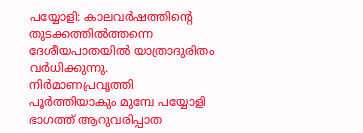പയ്യോളി: കാലവർഷത്തിന്റെ തുടക്കത്തിൽത്തന്നെ ദേശീയപാതയിൽ യാത്രാദുരിതം വർധിക്കുന്നു. നിർമാണപ്രവൃത്തി പൂർത്തിയാകും മുമ്പേ പയ്യോളി ഭാഗത്ത് ആറുവരിപ്പാത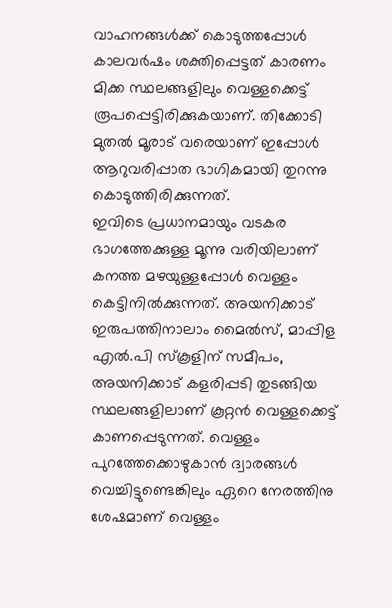വാഹനങ്ങൾക്ക് കൊടുത്തപ്പോൾ കാലവർഷം ശക്തിപ്പെട്ടത് കാരണം മിക്ക സ്ഥലങ്ങളിലും വെള്ളക്കെട്ട് രൂപപ്പെട്ടിരിക്കുകയാണ്. തിക്കോടി മുതൽ മൂരാട് വരെയാണ് ഇപ്പോൾ ആറുവരിപ്പാത ഭാഗികമായി തുറന്നു കൊടുത്തിരിക്കുന്നത്.
ഇവിടെ പ്രധാനമായും വടകര ഭാഗത്തേക്കുള്ള മൂന്നു വരിയിലാണ് കനത്ത മഴയുള്ളപ്പോൾ വെള്ളം കെട്ടിനിൽക്കുന്നത്. അയനിക്കാട് ഇരുപത്തിനാലാം മൈൽസ്, മാപ്പിള എൽ.പി സ്കൂളിന് സമീപം, അയനിക്കാട് കളരിപ്പടി തുടങ്ങിയ സ്ഥലങ്ങളിലാണ് കൂറ്റൻ വെള്ളക്കെട്ട് കാണപ്പെടുന്നത്. വെള്ളം പുറത്തേക്കൊഴുകാൻ ദ്വാരങ്ങൾ വെച്ചിട്ടുണ്ടെങ്കിലും ഏറെ നേരത്തിനു ശേഷമാണ് വെള്ളം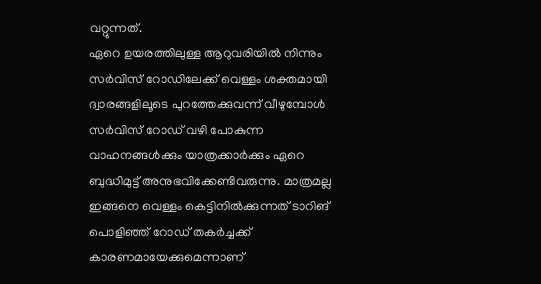വറ്റുന്നത്.
ഏറെ ഉയരത്തിലുള്ള ആറുവരിയിൽ നിന്നും സർവിസ് റോഡിലേക്ക് വെള്ളം ശക്തമായി ദ്വാരങ്ങളിലൂടെ പുറത്തേക്കുവന്ന് വീഴുമ്പോൾ സർവിസ് റോഡ് വഴി പോകുന്ന വാഹനങ്ങൾക്കും യാത്രക്കാർക്കും ഏറെ ബുദ്ധിമുട്ട് അനുഭവിക്കേണ്ടിവരുന്നു. മാത്രമല്ല ഇങ്ങനെ വെള്ളം കെട്ടിനിൽക്കുന്നത് ടാറിങ് പൊളിഞ്ഞ് റോഡ് തകർച്ചക്ക് കാരണമായേക്കുമെന്നാണ്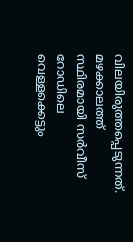വിലയിരുത്തപ്പെടുന്നത്. മഴക്കാലത്ത് സ്ഥിരമായി സർവീസ് റോഡിലെ വെള്ളക്കെട്ടും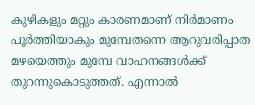കുഴികളും മറ്റും കാരണമാണ് നിർമാണം പൂർത്തിയാകും മുമ്പേതന്നെ ആറുവരിപ്പാത മഴയെത്തും മുമ്പേ വാഹനങ്ങൾക്ക് തുറന്നുകൊടുത്തത്. എന്നാൽ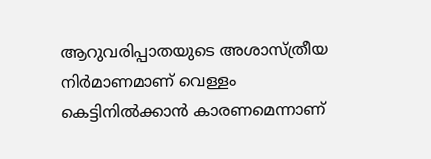ആറുവരിപ്പാതയുടെ അശാസ്ത്രീയ നിർമാണമാണ് വെള്ളം കെട്ടിനിൽക്കാൻ കാരണമെന്നാണ്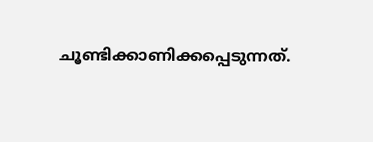ചൂണ്ടിക്കാണിക്കപ്പെടുന്നത്.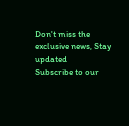Don't miss the exclusive news, Stay updated
Subscribe to our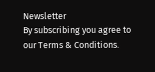Newsletter
By subscribing you agree to our Terms & Conditions.